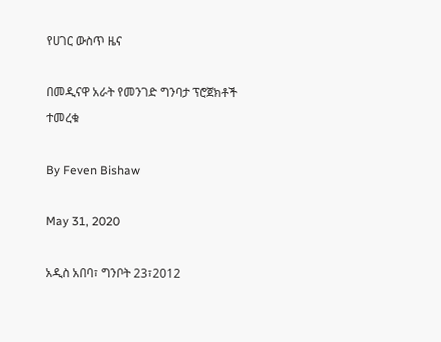የሀገር ውስጥ ዜና

በመዲናዋ አራት የመንገድ ግንባታ ፕሮጀክቶች ተመረቁ

By Feven Bishaw

May 31, 2020

አዲስ አበባ፣ ግንቦት 23፣2012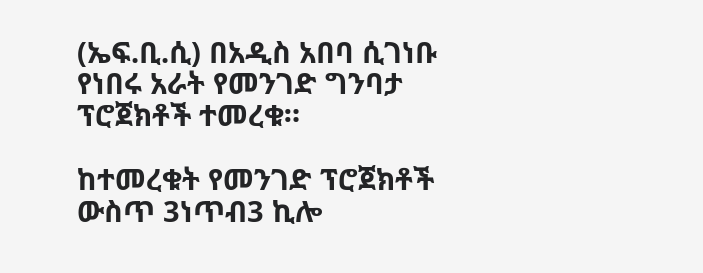(ኤፍ.ቢ.ሲ) በአዲስ አበባ ሲገነቡ የነበሩ አራት የመንገድ ግንባታ ፕሮጀክቶች ተመረቁ።

ከተመረቁት የመንገድ ፕሮጀክቶች ውስጥ 3ነጥብ3 ኪሎ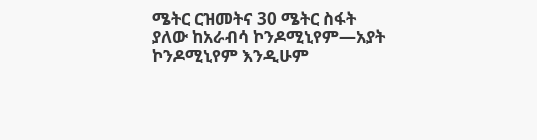ሜትር ርዝመትና 30 ሜትር ስፋት ያለው ከአራብሳ ኮንዶሚኒየም—አያት ኮንዶሚኒየም እንዲሁም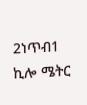2ነጥብ1 ኪሎ ሜትር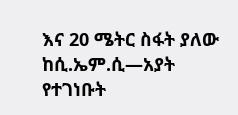እና 20 ሜትር ስፋት ያለው ከሲ.ኤም.ሲ—አያት የተገነቡት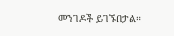መንገዶች ይገኙበታል።